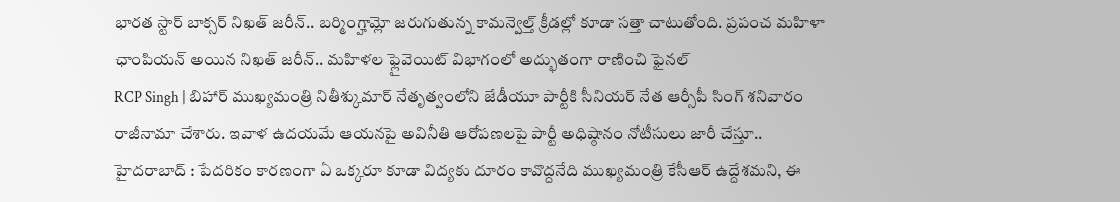భారత స్టార్ బాక్సర్ నిఖత్ జరీన్.. బర్మింగ్హామ్లో జరుగుతున్న కామన్వెల్త్ క్రీడల్లో కూడా సత్తా చాటుతోంది. ప్రపంచ మహిళా ఛాంపియన్ అయిన నిఖత్ జరీన్.. మహిళల ఫ్లైవెయిట్ విభాగంలో అద్భుతంగా రాణించి ఫైనల్
RCP Singh | బిహార్ ముఖ్యమంత్రి నితీశ్కుమార్ నేతృత్వంలోని జేడీయూ పార్టీకి సీనియర్ నేత ఆర్సీపీ సింగ్ శనివారం రాజీనామా చేశారు. ఇవాళ ఉదయమే ఆయనపై అవినీతి ఆరోపణలపై పార్టీ అధిష్ఠానం నోటీసులు జారీ చేస్తూ..
హైదరాబాద్ : పేదరికం కారణంగా ఏ ఒక్కరూ కూడా విద్యకు దూరం కావొద్దనేది ముఖ్యమంత్రి కేసీఆర్ ఉద్దేశమని, ఈ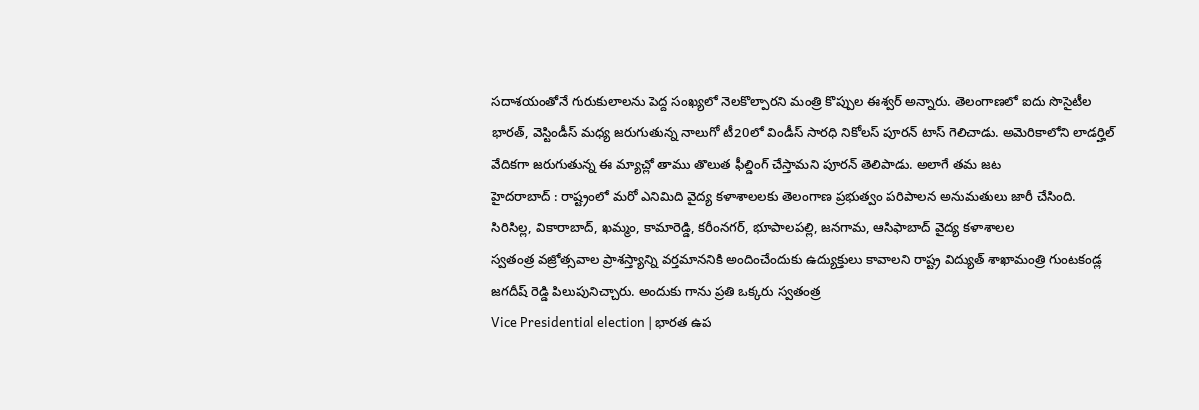సదాశయంతోనే గురుకులాలను పెద్ద సంఖ్యలో నెలకొల్పారని మంత్రి కొప్పుల ఈశ్వర్ అన్నారు. తెలంగాణలో ఐదు సొసైటీల
భారత్, వెస్టిండీస్ మధ్య జరుగుతున్న నాలుగో టీ20లో విండీస్ సారధి నికోలస్ పూరన్ టాస్ గెలిచాడు. అమెరికాలోని లాడర్హిల్ వేదికగా జరుగుతున్న ఈ మ్యాచ్లో తాము తొలుత ఫీల్డింగ్ చేస్తామని పూరన్ తెలిపాడు. అలాగే తమ జట
హైదరాబాద్ : రాష్ట్రంలో మరో ఎనిమిది వైద్య కళాశాలలకు తెలంగాణ ప్రభుత్వం పరిపాలన అనుమతులు జారీ చేసింది. సిరిసిల్ల, వికారాబాద్, ఖమ్మం, కామారెడ్డి, కరీంనగర్, భూపాలపల్లి, జనగామ, ఆసిఫాబాద్ వైద్య కళాశాలల
స్వతంత్ర వజ్రోత్సవాల ప్రాశస్త్యాన్ని వర్తమాననికి అందించేందుకు ఉద్యుక్తులు కావాలని రాష్ట్ర విద్యుత్ శాఖామంత్రి గుంటకండ్ల జగదీష్ రెడ్డి పిలుపునిచ్చారు. అందుకు గాను ప్రతి ఒక్కరు స్వతంత్ర
Vice Presidential election | భారత ఉప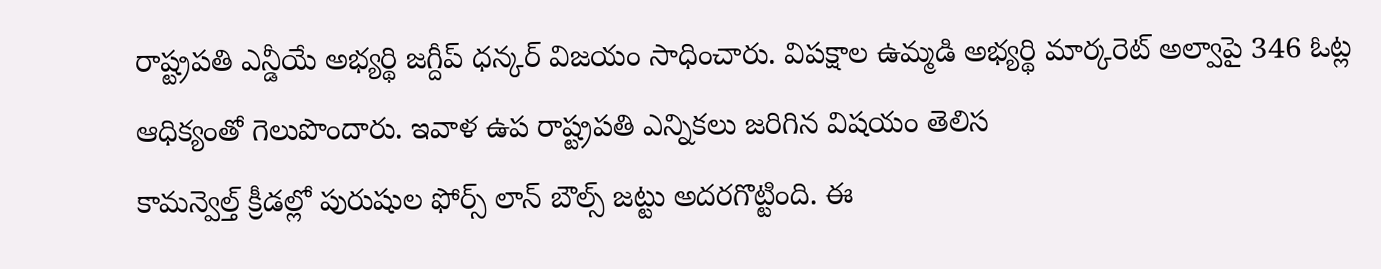రాష్ట్రపతి ఎన్డీయే అభ్యర్థి జగ్దీప్ ధన్కర్ విజయం సాధించారు. విపక్షాల ఉమ్మడి అభ్యర్థి మార్కరెట్ అల్వాపై 346 ఓట్ల ఆధిక్యంతో గెలుపొందారు. ఇవాళ ఉప రాష్ట్రపతి ఎన్నికలు జరిగిన విషయం తెలిస
కామన్వెల్త్ క్రీడల్లో పురుషుల ఫోర్స్ లాన్ బౌల్స్ జట్టు అదరగొట్టింది. ఈ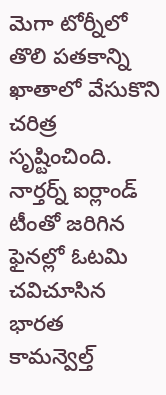మెగా టోర్నీలో తొలి పతకాన్ని ఖాతాలో వేసుకొని చరిత్ర సృష్టించింది. నార్తర్న్ ఐర్లాండ్ టీంతో జరిగిన ఫైనల్లో ఓటమి చవిచూసిన భారత
కామన్వెల్త్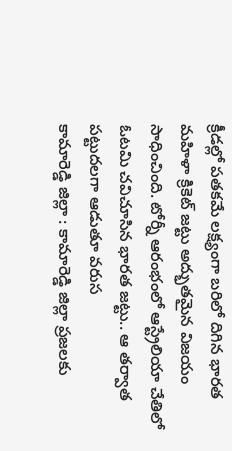క్రీడల్లో పతకమే లక్ష్యంగా బరిలో దిగిన భారత మహిళా క్రికెట్ జట్టు అద్భుతమైన విజయం సాధించింది. టోర్నీ ఆరంభంలో ఆస్ట్రేలియా చేతిలో ఓటమి చవిచూసిన భారత జట్టు.. ఆ తర్వాత పట్టుదలగా ఆడుతూ వరుస
కామారెడ్డి జిల్లా : కామారెడ్డి జిల్లా ప్రజలకు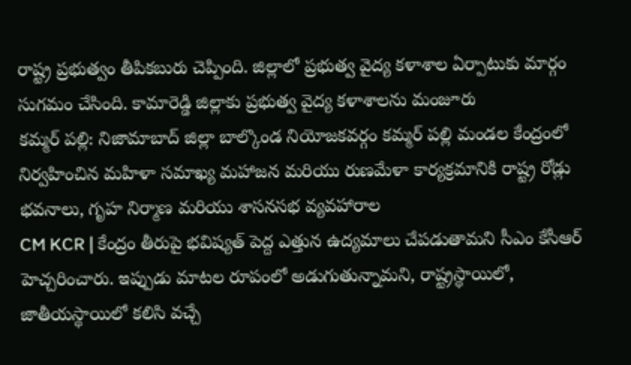రాష్ట్ర ప్రభుత్వం తీపికబురు చెప్పింది. జిల్లాలో ప్రభుత్వ వైద్య కళాశాల ఏర్పాటుకు మార్గం సుగమం చేసింది. కామారెడ్డి జిల్లాకు ప్రభుత్వ వైద్య కళాశాలను మంజూరు
కమ్మర్ పల్లి: నిజామాబాద్ జిల్లా బాల్కొండ నియోజకవర్గం కమ్మర్ పల్లి మండల కేంద్రంలో నిర్వహించిన మహిళా సమాఖ్య మహాజన మరియు రుణమేళా కార్యక్రమానికి రాష్ట్ర రోడ్లు భవనాలు, గృహ నిర్మాణ మరియు శాసనసభ వ్యవహారాల
CM KCR | కేంద్రం తీరుపై భవిష్యత్ పెద్ద ఎత్తున ఉద్యమాలు చేపడుతామని సీఎం కేసీఆర్ హెచ్చరించారు. ఇప్పుడు మాటల రూపంలో అడుగుతున్నామని, రాష్ట్రస్థాయిలో, జాతీయస్థాయిలో కలిసి వచ్చే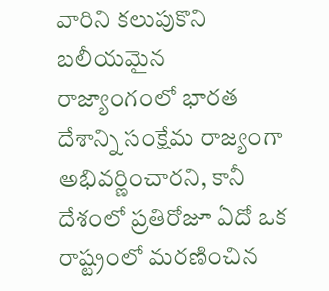వారిని కలుపుకొని బలీయమైన
రాజ్యాంగంలో భారత దేశాన్ని సంక్షేమ రాజ్యంగా అభివర్ణించారని, కానీ దేశంలో ప్రతిరోజూ ఏదో ఒక రాష్ట్రంలో మరణించిన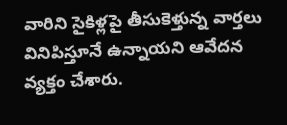వారిని సైకిళ్లపై తీసుకెళ్తున్న వార్తలు వినిపిస్తూనే ఉన్నాయని ఆవేదన వ్యక్తం చేశారు.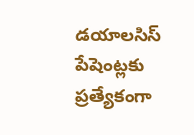డయాలసిస్ పేషెంట్లకు ప్రత్యేకంగా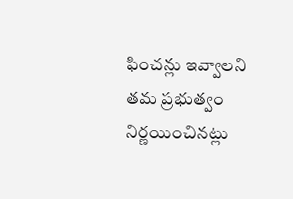ఫించన్లు ఇవ్వాలని తమ ప్రభుత్వం నిర్ణయించినట్లు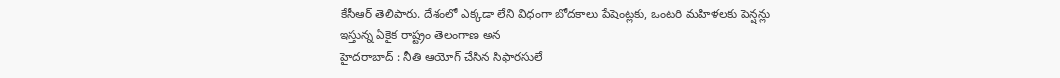కేసీఆర్ తెలిపారు. దేశంలో ఎక్కడా లేని విధంగా బోదకాలు పేషెంట్లకు, ఒంటరి మహిళలకు పెన్షన్లు ఇస్తున్న ఏకైక రాష్ట్రం తెలంగాణ అన
హైదరాబాద్ : నీతి ఆయోగ్ చేసిన సిఫారసులే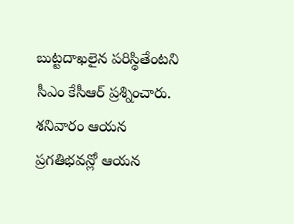బుట్టదాఖలైన పరిస్థితేంటని సీఎం కేసీఆర్ ప్రశ్నించారు. శనివారం ఆయన ప్రగతిభవన్లో ఆయన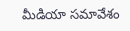మీడియా సమావేశం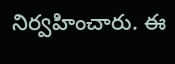నిర్వహించారు. ఈ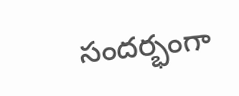సందర్భంగా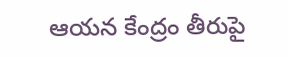ఆయన కేంద్రం తీరుపై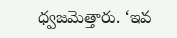ధ్వజమెత్తారు. ‘ఇవ